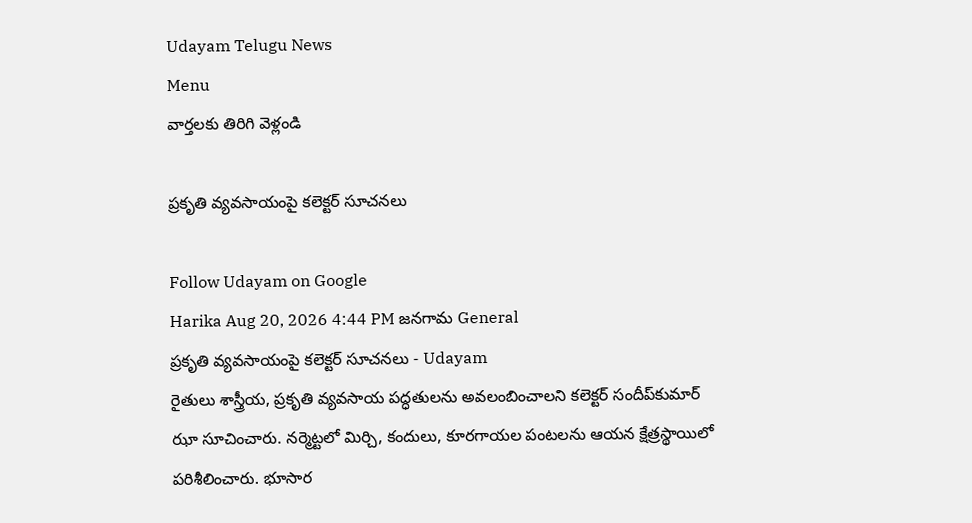Udayam Telugu News
Menu
వార్తలకు తిరిగి వెళ్లండి

ప్రకృతి వ్యవసాయంపై కలెక్టర్‌ సూచనలు

Follow Udayam on Google
Harika Aug 20, 2026 4:44 PM జనగామ General
ప్రకృతి వ్యవసాయంపై కలెక్టర్‌ సూచనలు - Udayam
రైతులు శాస్త్రీయ, ప్రకృతి వ్యవసాయ పద్ధతులను అవలంబించాలని కలెక్టర్‌ సందీప్‌కుమార్‌ ఝా సూచించారు. నర్మెట్టలో మిర్చి, కందులు, కూరగాయల పంటలను ఆయన క్షేత్రస్థాయిలో పరిశీలించారు. భూసార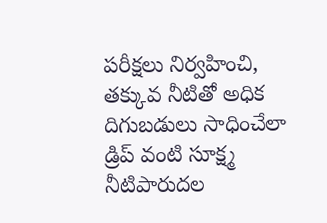పరీక్షలు నిర్వహించి, తక్కువ నీటితో అధిక దిగుబడులు సాధించేలా డ్రిప్‌ వంటి సూక్ష్మ నీటిపారుదల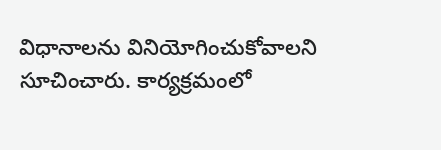విధానాలను వినియోగించుకోవాలని సూచించారు. కార్యక్రమంలో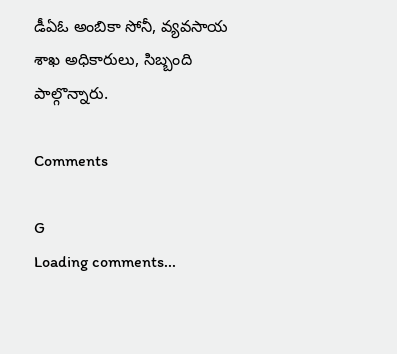డీఏఓ అంబికా సోనీ, వ్యవసాయ శాఖ అధికారులు, సిబ్బంది పాల్గొన్నారు.

Comments

G
Loading comments...